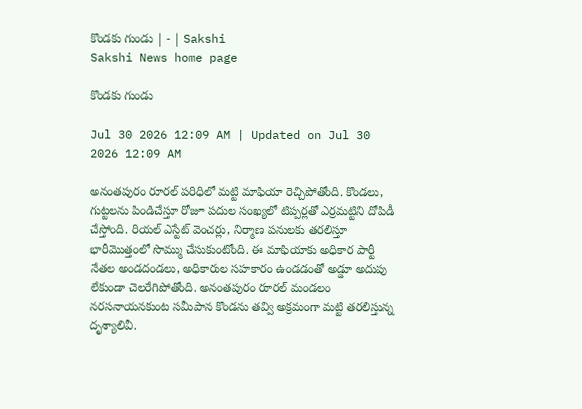కొండకు గుండు | - | Sakshi
Sakshi News home page

కొండకు గుండు

Jul 30 2026 12:09 AM | Updated on Jul 30 2026 12:09 AM

అనంతపురం రూరల్‌ పరిధిలో మట్టి మాఫియా రెచ్చిపోతోంది. కొండలు, గుట్టలను పిండిచేస్తూ రోజూ పదుల సంఖ్యలో టిప్పర్లతో ఎర్రమట్టిని దోపిడీ చేస్తోంది. రియల్‌ ఎస్టేట్‌ వెంచర్లు, నిర్మాణ పనులకు తరలిస్తూ భారీమొత్తంలో సొమ్ము చేసుకుంటోంది. ఈ మాఫియాకు అధికార పార్టీ నేతల అండదండలు, అధికారుల సహకారం ఉండడంతో అడ్డూ అదుపు లేకుండా చెలరేగిపోతోంది. అనంతపురం రూరల్‌ మండలం నరసనాయనకుంట సమీపాన కొండను తవ్వి అక్రమంగా మట్టి తరలిస్తున్న దృశ్యాలివీ.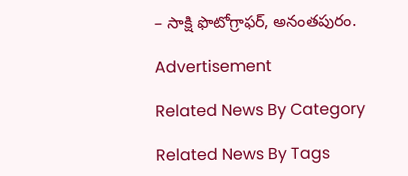– సాక్షి ఫొటోగ్రాఫర్‌, అనంతపురం.

Advertisement

Related News By Category

Related News By Tags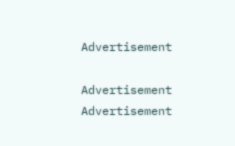Advertisement

Advertisement
Advertisement